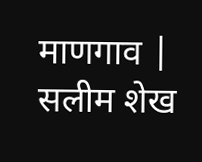माणगाव | सलीम शेख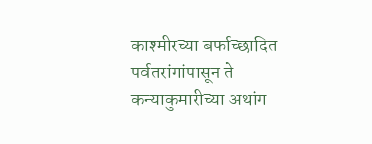काश्मीरच्या बर्फाच्छादित पर्वतरांगांपासून ते कन्याकुमारीच्या अथांग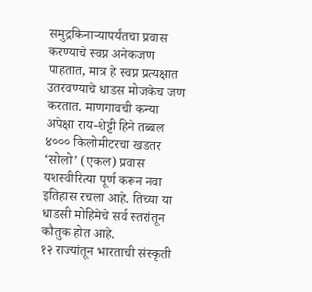समुद्रकिनाऱ्यापर्यंतचा प्रवास करण्याचे स्वप्न अनेकजण पाहतात, मात्र हे स्वप्न प्रत्यक्षात उतरवण्याचे धाडस मोजकेच जण करतात. माणगावची कन्या अपेक्षा राय-शेट्टी हिने तब्बल ४००० किलोमीटरचा खडतर ‘सोलो’ (एकल) प्रवास यशस्वीरित्या पूर्ण करून नवा इतिहास रचला आहे. तिच्या या धाडसी मोहिमेचे सर्व स्तरांतून कौतुक होत आहे.
१२ राज्यांतून भारताची संस्कृती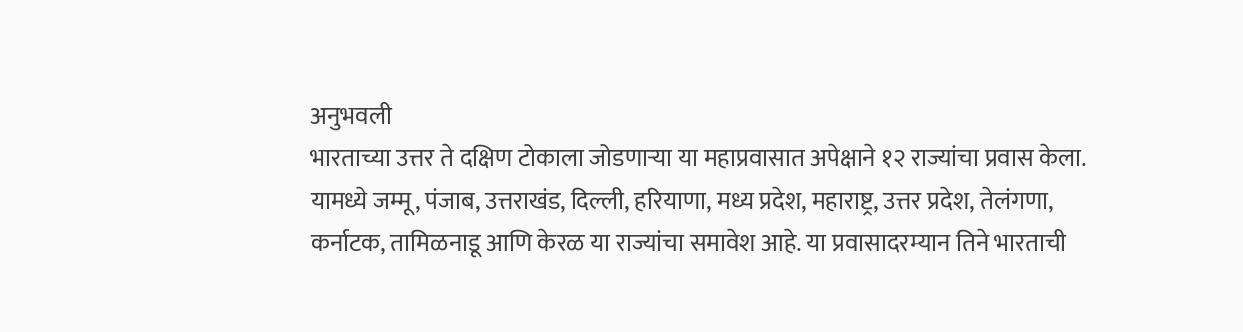अनुभवली
भारताच्या उत्तर ते दक्षिण टोकाला जोडणाऱ्या या महाप्रवासात अपेक्षाने १२ राज्यांचा प्रवास केला. यामध्ये जम्मू, पंजाब, उत्तराखंड, दिल्ली, हरियाणा, मध्य प्रदेश, महाराष्ट्र, उत्तर प्रदेश, तेलंगणा, कर्नाटक, तामिळनाडू आणि केरळ या राज्यांचा समावेश आहे. या प्रवासादरम्यान तिने भारताची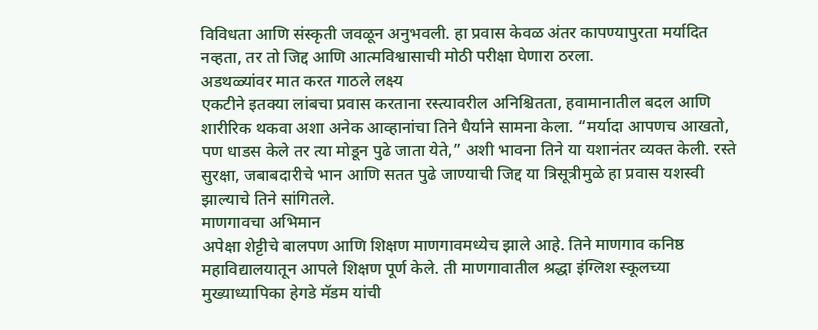विविधता आणि संस्कृती जवळून अनुभवली. हा प्रवास केवळ अंतर कापण्यापुरता मर्यादित नव्हता, तर तो जिद्द आणि आत्मविश्वासाची मोठी परीक्षा घेणारा ठरला.
अडथळ्यांवर मात करत गाठले लक्ष्य
एकटीने इतक्या लांबचा प्रवास करताना रस्त्यावरील अनिश्चितता, हवामानातील बदल आणि शारीरिक थकवा अशा अनेक आव्हानांचा तिने धैर्याने सामना केला. “मर्यादा आपणच आखतो, पण धाडस केले तर त्या मोडून पुढे जाता येते,” अशी भावना तिने या यशानंतर व्यक्त केली. रस्ते सुरक्षा, जबाबदारीचे भान आणि सतत पुढे जाण्याची जिद्द या त्रिसूत्रीमुळे हा प्रवास यशस्वी झाल्याचे तिने सांगितले.
माणगावचा अभिमान
अपेक्षा शेट्टीचे बालपण आणि शिक्षण माणगावमध्येच झाले आहे. तिने माणगाव कनिष्ठ महाविद्यालयातून आपले शिक्षण पूर्ण केले. ती माणगावातील श्रद्धा इंग्लिश स्कूलच्या मुख्याध्यापिका हेगडे मॅडम यांची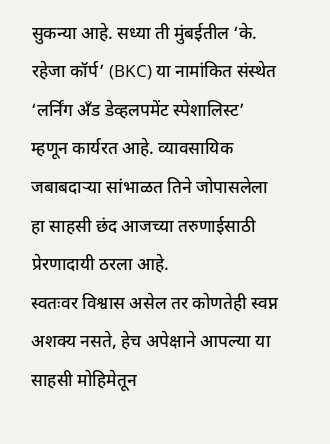सुकन्या आहे. सध्या ती मुंबईतील ‘के. रहेजा कॉर्प’ (BKC) या नामांकित संस्थेत ‘लर्निंग अँड डेव्हलपमेंट स्पेशालिस्ट’ म्हणून कार्यरत आहे. व्यावसायिक जबाबदाऱ्या सांभाळत तिने जोपासलेला हा साहसी छंद आजच्या तरुणाईसाठी प्रेरणादायी ठरला आहे.
स्वतःवर विश्वास असेल तर कोणतेही स्वप्न अशक्य नसते, हेच अपेक्षाने आपल्या या साहसी मोहिमेतून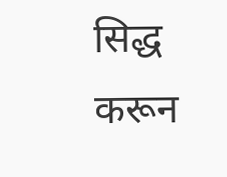सिद्ध करून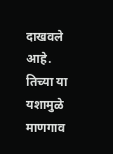दाखवले आहे. तिच्या या यशामुळे माणगाव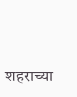शहराच्या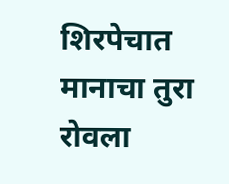शिरपेचात मानाचा तुरा रोवला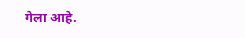गेला आहे.